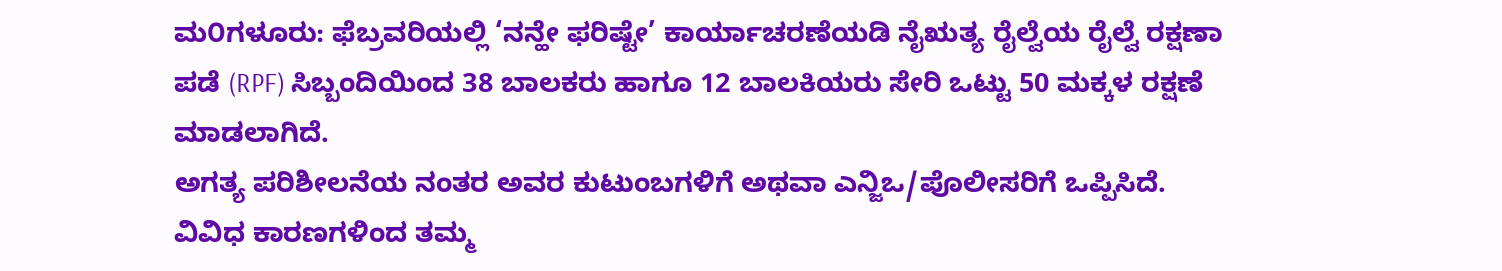ಮ೦ಗಳೂರು: ಫೆಬ್ರವರಿಯಲ್ಲಿ ‘ನನ್ಹೇ ಫರಿಷ್ಟೇ’ ಕಾರ್ಯಾಚರಣೆಯಡಿ ನೈಋತ್ಯ ರೈಲ್ವೆಯ ರೈಲ್ವೆ ರಕ್ಷಣಾ ಪಡೆ (RPF) ಸಿಬ್ಬಂದಿಯಿಂದ 38 ಬಾಲಕರು ಹಾಗೂ 12 ಬಾಲಕಿಯರು ಸೇರಿ ಒಟ್ಟು 50 ಮಕ್ಕಳ ರಕ್ಷಣೆ ಮಾಡಲಾಗಿದೆ.
ಅಗತ್ಯ ಪರಿಶೀಲನೆಯ ನಂತರ ಅವರ ಕುಟುಂಬಗಳಿಗೆ ಅಥವಾ ಎನ್ಜಿಒ/ಪೊಲೀಸರಿಗೆ ಒಪ್ಪಿಸಿದೆ. ವಿವಿಧ ಕಾರಣಗಳಿಂದ ತಮ್ಮ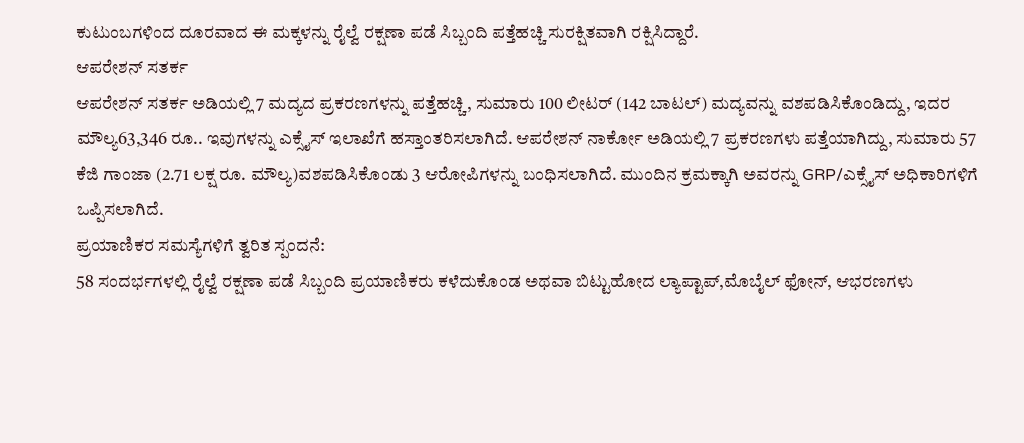ಕುಟುಂಬಗಳಿಂದ ದೂರವಾದ ಈ ಮಕ್ಕಳನ್ನು ರೈಲ್ವೆ ರಕ್ಷಣಾ ಪಡೆ ಸಿಬ್ಬಂದಿ ಪತ್ತೆಹಚ್ಚಿ ಸುರಕ್ಷಿತವಾಗಿ ರಕ್ಷಿಸಿದ್ದಾರೆ.
ಆಪರೇಶನ್ ಸತರ್ಕ
ಆಪರೇಶನ್ ಸತರ್ಕ ಅಡಿಯಲ್ಲಿ 7 ಮದ್ಯದ ಪ್ರಕರಣಗಳನ್ನು ಪತ್ತೆಹಚ್ಚಿ, ಸುಮಾರು 100 ಲೀಟರ್ (142 ಬಾಟಲ್) ಮದ್ಯವನ್ನು ವಶಪಡಿಸಿಕೊಂಡಿದ್ದು, ಇದರ ಮೌಲ್ಯ63,346 ರೂ.. ಇವುಗಳನ್ನು ಎಕ್ಸೈಸ್ ಇಲಾಖೆಗೆ ಹಸ್ತಾಂತರಿಸಲಾಗಿದೆ. ಆಪರೇಶನ್ ನಾರ್ಕೋ ಅಡಿಯಲ್ಲಿ 7 ಪ್ರಕರಣಗಳು ಪತ್ತೆಯಾಗಿದ್ದು, ಸುಮಾರು 57 ಕೆಜಿ ಗಾಂಜಾ (2.71 ಲಕ್ಷ ರೂ. ಮೌಲ್ಯ)ವಶಪಡಿಸಿಕೊಂಡು 3 ಆರೋಪಿಗಳನ್ನು ಬಂಧಿಸಲಾಗಿದೆ. ಮುಂದಿನ ಕ್ರಮಕ್ಕಾಗಿ ಅವರನ್ನು GRP/ಎಕ್ಸೈಸ್ ಅಧಿಕಾರಿಗಳಿಗೆ
ಒಪ್ಪಿಸಲಾಗಿದೆ.
ಪ್ರಯಾಣಿಕರ ಸಮಸ್ಯೆಗಳಿಗೆ ತ್ವರಿತ ಸ್ಪಂದನೆ:
58 ಸಂದರ್ಭಗಳಲ್ಲಿ ರೈಲ್ವೆ ರಕ್ಷಣಾ ಪಡೆ ಸಿಬ್ಬಂದಿ ಪ್ರಯಾಣಿಕರು ಕಳೆದುಕೊಂಡ ಅಥವಾ ಬಿಟ್ಟುಹೋದ ಲ್ಯಾಪ್ಟಾಪ್,ಮೊಬೈಲ್ ಫೋನ್, ಆಭರಣಗಳು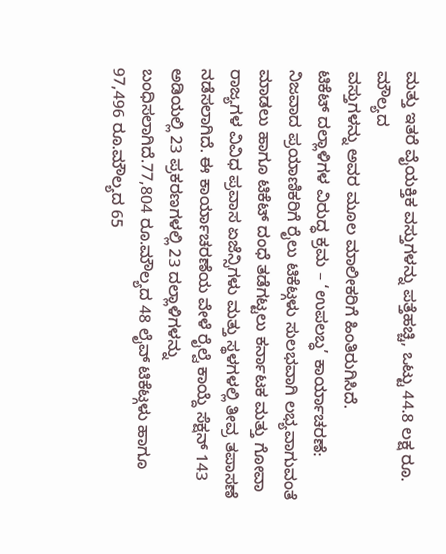ಮತ್ತು ಇತರೆ ವೈಯಕ್ತಿಕ ವಸ್ತುಗಳನ್ನು ಪತ್ತೆಹಚ್ಚಿ, ಒಟ್ಟು 44.8 ಲಕ್ಷ ರೂ. ಮೌಲ್ಯದ
ವಸ್ತುಗಳನ್ನು ಅವರ ಮೂಲ ಮಾಲೀಕರಿಗೆ ಹಿಂತಿರುಗಿಸಿದೆ.
ಟಿಕೆಟ್ ದಲ್ಲಾಳಿಗಳ ವಿರುದ್ಧ ಕ್ರಮ – ‘ಉಪಲಬ್ಧ’ ಕಾರ್ಯಾಚರಣೆ:
ನಿಜವಾದ ಪ್ರಯಾಣಿಕರಿಗೆ ರೈಲು ಟಿಕೆಟ್ಗಳು ಸುಲಭವಾಗಿ ಲಭ್ಯವಾಗುವಂತೆ ಮಾಡಲು ಹಾಗೂ ಟಿಕೆಟ್ ದಂಧೆ ತಡೆಗಟ್ಟಲು ಕರ್ನಾಟಕ ಮತ್ತು ಗೋವಾ ರಾಜ್ಯಗಳ ವಿವಿಧ ಪ್ರವಾಸ ಏಜೆನ್ಸಿಗಳು ಮತ್ತು ಸ್ಥಳಗಳಲ್ಲಿ ತೀವ್ರ ತಪಾಸಣೆ ನಡೆಸಲಾಗಿದೆ. ಈ ಕಾರ್ಯಾಚರಣೆಯ ವೇಳೆ ರೈಲ್ವೆ ಕಾಯ್ದೆ ಸೆಕ್ಷನ್ 143 ಅಡಿಯಲ್ಲಿ 23 ಪ್ರಕರಣಗಳಲ್ಲಿ 23 ದಲ್ಲಾಳಿಗಳನ್ನು ಬಂಧಿಸಲಾಗಿದೆ.77,804 ರೂ.ಮೌಲ್ಯದ 48 ಲೈವ್ ಟಿಕೆಟ್ಗಳು ಹಾಗೂ 97,496 ರೂ.ಮೌಲ್ಯದ 65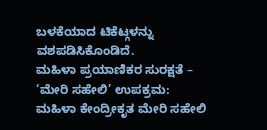ಬಳಕೆಯಾದ ಟಿಕೆಟ್ಗಳನ್ನು ವಶಪಡಿಸಿಕೊಂಡಿದೆ.
ಮಹಿಳಾ ಪ್ರಯಾಣಿಕರ ಸುರಕ್ಷತೆ – ‘ಮೇರಿ ಸಹೇಲಿ’ ಉಪಕ್ರಮ:
ಮಹಿಳಾ ಕೇಂದ್ರೀಕೃತ ಮೇರಿ ಸಹೇಲಿ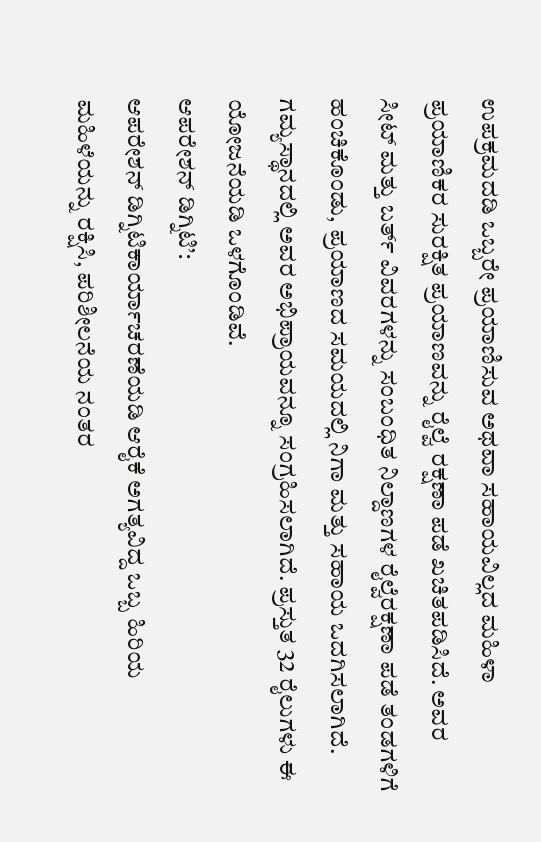ಉಪಕ್ರಮದಡಿ ಒಬ್ಬರೇ ಪ್ರಯಾಣಿಸುವ ಅಥವಾ ಸಹಾಯವಿಲ್ಲದ ಮಹಿಳಾ ಪ್ರಯಾಣಿಕರ ಸುರಕ್ಷಿತ ಪ್ರಯಾಣವನ್ನು ರೈಲ್ವೆ ರಕ್ಷಣಾ ಪಡೆ ಖಚಿತಪಡಿಸಿದೆ. ಅವರ ಸೀಟ್ ಮತ್ತು ಬರ್ತ್ ವಿವರಗಳನ್ನು ಸಂಬಂಧಿತ ನಿಲ್ದಾಣಗಳ ರೈಲ್ವೆರಕ್ಷಣಾ ಪಡೆ ತಂಡಗಳಿಗೆ ಹಂಚಿಕೊಂಡು, ಪ್ರಯಾಣದ ಸಮಯದಲ್ಲಿ ನಿಗಾ ಮತ್ತು ಸಹಾಯ ಒದಗಿಸಲಾಗಿದೆ. ಗಮ್ಯಸ್ಥಾನದಲ್ಲಿ ಅವರ ಅಭಿಪ್ರಾಯವನ್ನೂ ಸಂಗ್ರಹಿಸಲಾಗಿದೆ. ಪ್ರಸ್ತುತ 32 ರೈಲುಗಳು ಈ ಯೋಜನೆಯಡಿ ಒಳಗೊಂಡಿವೆ.
ಆಪರೇಶನ್ ಡಿಗ್ನಿಟಿ’:
ಆಪರೇಶನ್ ಡಿಗ್ನಿಟಿಕಾರ್ಯಾಚರಣೆಯಡಿ ಆರೈಕೆ ಅಗತ್ಯವಿದ್ದ ಒಬ್ಬ ಹಿರಿಯ ಮಹಿಳೆಯನ್ನು ರಕ್ಷಿಸಿ, ಪರಿಶೀಲನೆಯ ನಂತರ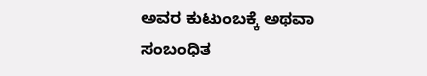ಅವರ ಕುಟುಂಬಕ್ಕೆ ಅಥವಾ ಸಂಬಂಧಿತ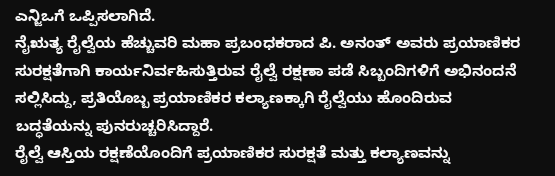ಎನ್ಜಿಒಗೆ ಒಪ್ಪಿಸಲಾಗಿದೆ.
ನೈಋತ್ಯ ರೈಲ್ವೆಯ ಹೆಚ್ಚುವರಿ ಮಹಾ ಪ್ರಬಂಧಕರಾದ ಪಿ. ಅನಂತ್ ಅವರು ಪ್ರಯಾಣಿಕರ ಸುರಕ್ಷತೆಗಾಗಿ ಕಾರ್ಯನಿರ್ವಹಿಸುತ್ತಿರುವ ರೈಲ್ವೆ ರಕ್ಷಣಾ ಪಡೆ ಸಿಬ್ಬಂದಿಗಳಿಗೆ ಅಭಿನಂದನೆ ಸಲ್ಲಿಸಿದ್ದು, ಪ್ರತಿಯೊಬ್ಬ ಪ್ರಯಾಣಿಕರ ಕಲ್ಯಾಣಕ್ಕಾಗಿ ರೈಲ್ವೆಯು ಹೊಂದಿರುವ ಬದ್ಧತೆಯನ್ನು ಪುನರುಚ್ಚರಿಸಿದ್ದಾರೆ.
ರೈಲ್ವೆ ಆಸ್ತಿಯ ರಕ್ಷಣೆಯೊಂದಿಗೆ ಪ್ರಯಾಣಿಕರ ಸುರಕ್ಷತೆ ಮತ್ತು ಕಲ್ಯಾಣವನ್ನು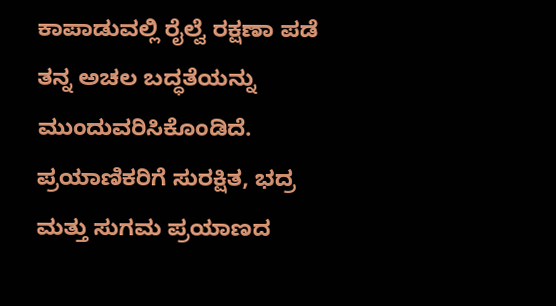ಕಾಪಾಡುವಲ್ಲಿ ರೈಲ್ವೆ ರಕ್ಷಣಾ ಪಡೆ ತನ್ನ ಅಚಲ ಬದ್ಧತೆಯನ್ನು ಮುಂದುವರಿಸಿಕೊಂಡಿದೆ. ಪ್ರಯಾಣಿಕರಿಗೆ ಸುರಕ್ಷಿತ, ಭದ್ರ ಮತ್ತು ಸುಗಮ ಪ್ರಯಾಣದ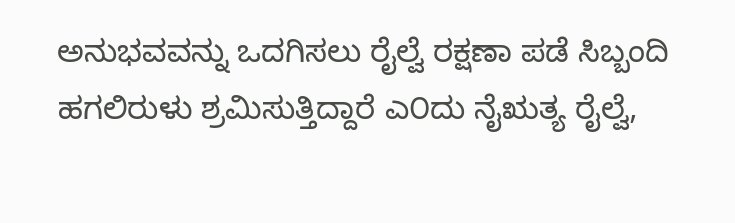ಅನುಭವವನ್ನು ಒದಗಿಸಲು ರೈಲ್ವೆ ರಕ್ಷಣಾ ಪಡೆ ಸಿಬ್ಬಂದಿ ಹಗಲಿರುಳು ಶ್ರಮಿಸುತ್ತಿದ್ದಾರೆ ಎ೦ದು ನೈಋತ್ಯ ರೈಲ್ವೆ,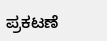ಪ್ರಕಟಣೆ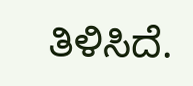ತಿಳಿಸಿದೆ.